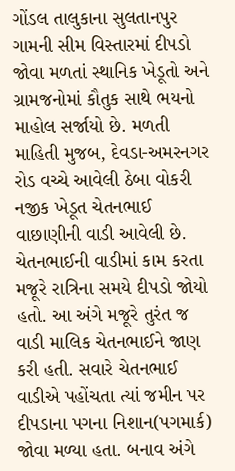ગોંડલ તાલુકાના સુલતાનપુર ગામની સીમ વિસ્તારમાં દીપડો જોવા મળતાં સ્થાનિક ખેડૂતો અને ગ્રામજનોમાં કૌતુક સાથે ભયનો માહોલ સર્જાયો છે. મળતી માહિતી મુજબ, દેવડા-અમરનગર રોડ વચ્ચે આવેલી ઠેબા વોકરી નજીક ખેડૂત ચેતનભાઈ વાછાણીની વાડી આવેલી છે. ચેતનભાઈની વાડીમાં કામ કરતા મજૂરે રાત્રિના સમયે દીપડો જોયો હતો. આ અંગે મજૂરે તુરંત જ વાડી માલિક ચેતનભાઈને જાણ કરી હતી. સવારે ચેતનભાઈ વાડીએ પહોંચતા ત્યાં જમીન પર દીપડાના પગના નિશાન(પગમાર્ક) જોવા મળ્યા હતા. બનાવ અંગે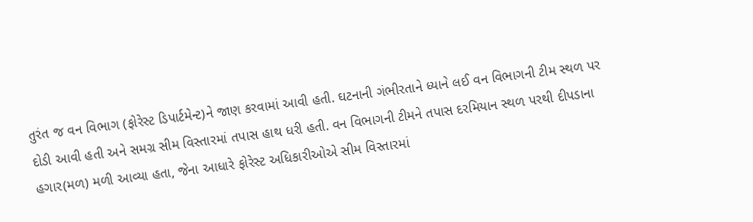તુરંત જ વન વિભાગ (ફોરેસ્ટ ડિપાર્ટમેન્ટ)ને જાણ કરવામાં આવી હતી. ઘટનાની ગંભીરતાને ધ્યાને લઈ વન વિભાગની ટીમ સ્થળ પર દોડી આવી હતી અને સમગ્ર સીમ વિસ્તારમાં તપાસ હાથ ધરી હતી. વન વિભાગની ટીમને તપાસ દરમિયાન સ્થળ પરથી દીપડાના હગાર(મળ) મળી આવ્યા હતા, જેના આધારે ફોરેસ્ટ અધિકારીઓએ સીમ વિસ્તારમાં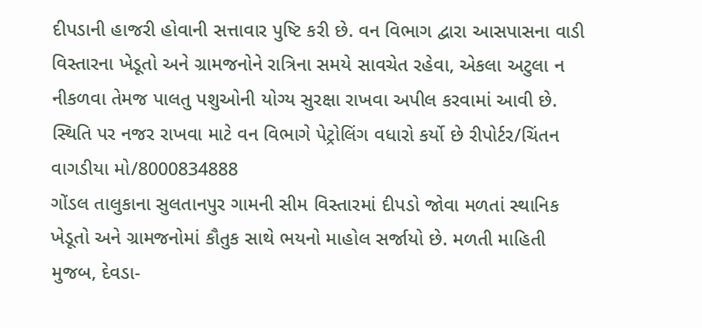દીપડાની હાજરી હોવાની સત્તાવાર પુષ્ટિ કરી છે. વન વિભાગ દ્વારા આસપાસના વાડી વિસ્તારના ખેડૂતો અને ગ્રામજનોને રાત્રિના સમયે સાવચેત રહેવા, એકલા અટુલા ન નીકળવા તેમજ પાલતુ પશુઓની યોગ્ય સુરક્ષા રાખવા અપીલ કરવામાં આવી છે. સ્થિતિ પર નજર રાખવા માટે વન વિભાગે પેટ્રોલિંગ વધારો કર્યો છે રીપોર્ટર/ચિંતન વાગડીયા મો/8000834888
ગોંડલ તાલુકાના સુલતાનપુર ગામની સીમ વિસ્તારમાં દીપડો જોવા મળતાં સ્થાનિક ખેડૂતો અને ગ્રામજનોમાં કૌતુક સાથે ભયનો માહોલ સર્જાયો છે. મળતી માહિતી મુજબ, દેવડા-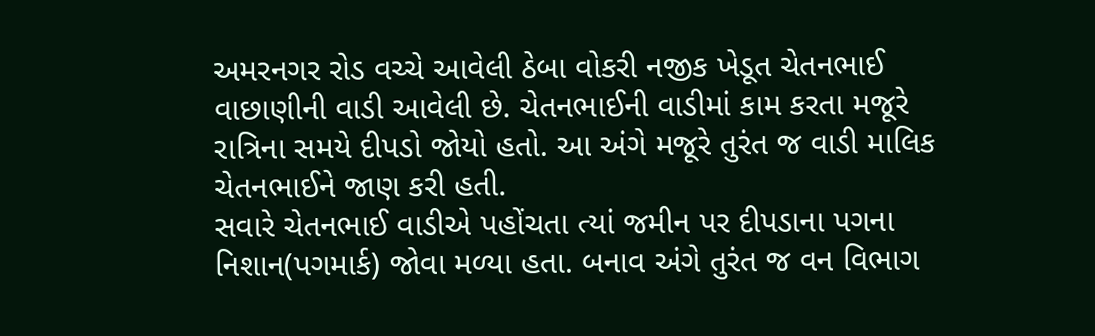અમરનગર રોડ વચ્ચે આવેલી ઠેબા વોકરી નજીક ખેડૂત ચેતનભાઈ વાછાણીની વાડી આવેલી છે. ચેતનભાઈની વાડીમાં કામ કરતા મજૂરે રાત્રિના સમયે દીપડો જોયો હતો. આ અંગે મજૂરે તુરંત જ વાડી માલિક ચેતનભાઈને જાણ કરી હતી.
સવારે ચેતનભાઈ વાડીએ પહોંચતા ત્યાં જમીન પર દીપડાના પગના નિશાન(પગમાર્ક) જોવા મળ્યા હતા. બનાવ અંગે તુરંત જ વન વિભાગ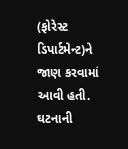(ફોરેસ્ટ ડિપાર્ટમેન્ટ)ને જાણ કરવામાં આવી હતી. ઘટનાની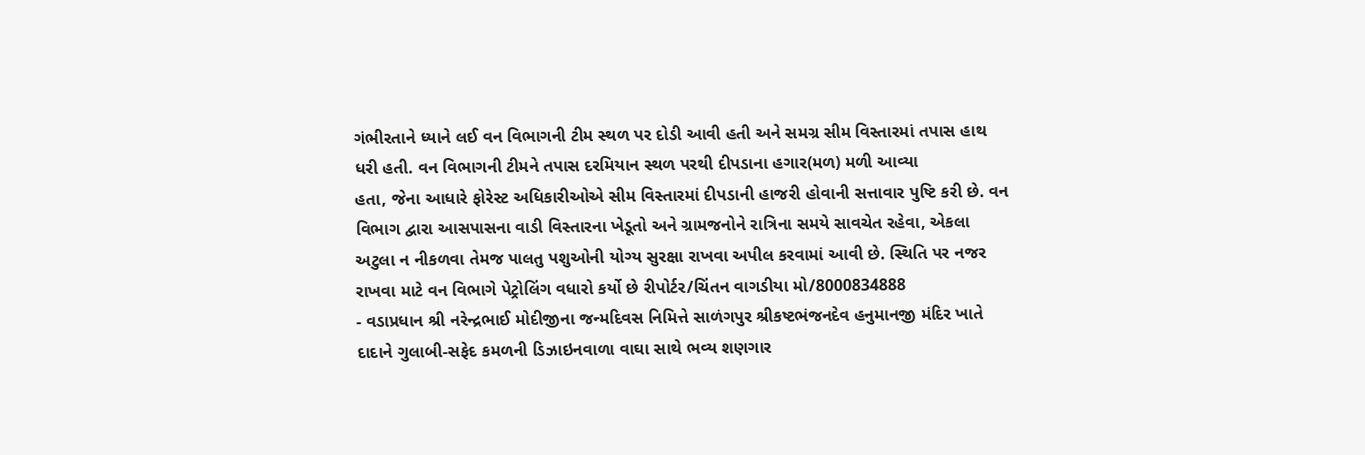ગંભીરતાને ધ્યાને લઈ વન વિભાગની ટીમ સ્થળ પર દોડી આવી હતી અને સમગ્ર સીમ વિસ્તારમાં તપાસ હાથ ધરી હતી. વન વિભાગની ટીમને તપાસ દરમિયાન સ્થળ પરથી દીપડાના હગાર(મળ) મળી આવ્યા
હતા, જેના આધારે ફોરેસ્ટ અધિકારીઓએ સીમ વિસ્તારમાં દીપડાની હાજરી હોવાની સત્તાવાર પુષ્ટિ કરી છે. વન વિભાગ દ્વારા આસપાસના વાડી વિસ્તારના ખેડૂતો અને ગ્રામજનોને રાત્રિના સમયે સાવચેત રહેવા, એકલા અટુલા ન નીકળવા તેમજ પાલતુ પશુઓની યોગ્ય સુરક્ષા રાખવા અપીલ કરવામાં આવી છે. સ્થિતિ પર નજર રાખવા માટે વન વિભાગે પેટ્રોલિંગ વધારો કર્યો છે રીપોર્ટર/ચિંતન વાગડીયા મો/8000834888
- વડાપ્રધાન શ્રી નરેન્દ્રભાઈ મોદીજીના જન્મદિવસ નિમિત્તે સાળંગપુર શ્રીકષ્ટભંજનદેવ હનુમાનજી મંદિર ખાતે દાદાને ગુલાબી-સફેદ કમળની ડિઝાઇનવાળા વાઘા સાથે ભવ્ય શણગાર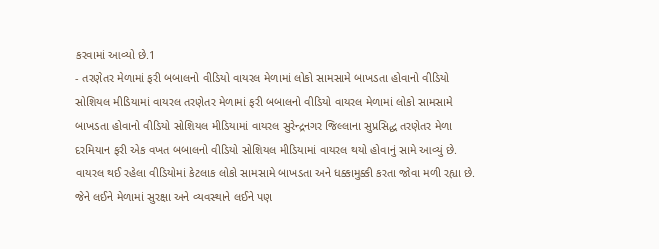કરવામાં આવ્યો છે.1
- તરણેતર મેળામાં ફરી બબાલનો વીડિયો વાયરલ મેળામાં લોકો સામસામે બાખડતા હોવાનો વીડિયો સોશિયલ મીડિયામાં વાયરલ તરણેતર મેળામાં ફરી બબાલનો વીડિયો વાયરલ મેળામાં લોકો સામસામે બાખડતા હોવાનો વીડિયો સોશિયલ મીડિયામાં વાયરલ સુરેન્દ્રનગર જિલ્લાના સુપ્રસિદ્ધ તરણેતર મેળા દરમિયાન ફરી એક વખત બબાલનો વીડિયો સોશિયલ મીડિયામાં વાયરલ થયો હોવાનું સામે આવ્યું છે. વાયરલ થઈ રહેલા વીડિયોમાં કેટલાક લોકો સામસામે બાખડતા અને ધક્કામુક્કી કરતા જોવા મળી રહ્યા છે. જેને લઈને મેળામાં સુરક્ષા અને વ્યવસ્થાને લઈને પણ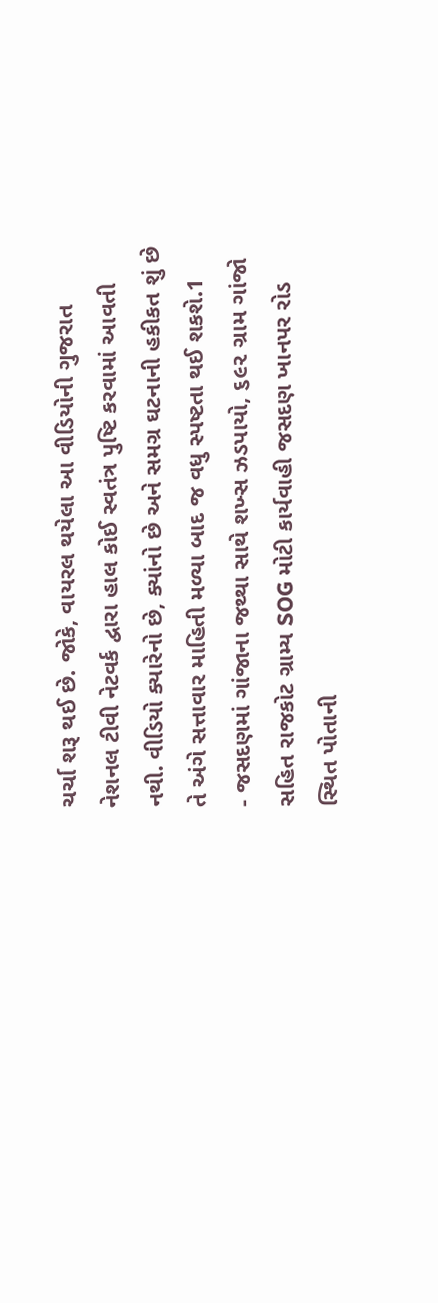ચર્ચા શરૂ થઈ છે. જોકે, વાયરલ થયેલા આ વીડિયોની ગુજરાત નેશનલ ટીવી નેટવર્ક દ્વારા હાલ કોઈ સ્વતંત્ર પુષ્ટિ કરવામાં આવતી નથી. વીડિયો ક્યારેનો છે, ક્યાંનો છે અને સમગ્ર ઘટનાની હકીકત શું છે તે અંગે સત્તાવાર માહિતી મળ્યા બાદ જ વધુ સ્પષ્ટતા થઈ શકશે.1
- જસદણમાં ગાંજાના જથ્થા સાથે શખ્સ ઝડપાયો, ૬૯૨ ગ્રામ ગાંજો સહિત રાજકોટ ગ્રામ્ય SOG મોટી કાર્યવાહી જસદણ ખાનપર રોડ સ્થિત પોતાની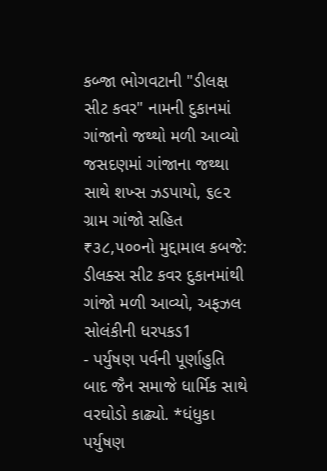કબ્જા ભોગવટાની "ડીલક્ષ સીટ કવર" નામની દુકાનમાં ગાંજાનો જથ્થો મળી આવ્યો જસદણમાં ગાંજાના જથ્થા સાથે શખ્સ ઝડપાયો, ૬૯૨ ગ્રામ ગાંજો સહિત ₹૩૮,૫૦૦નો મુદ્દામાલ કબજે: ડીલક્સ સીટ કવર દુકાનમાંથી ગાંજો મળી આવ્યો, અફઝલ સોલંકીની ધરપકડ1
- પર્યુષણ પર્વની પૂર્ણાહુતિ બાદ જૈન સમાજે ધાર્મિક સાથે વરઘોડો કાઢ્યો. *ધંધુકા પર્યુષણ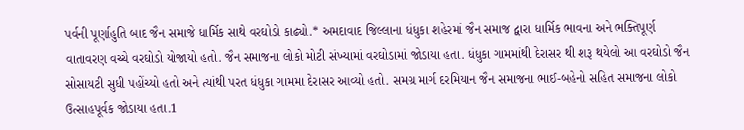પર્વની પૂર્ણાહુતિ બાદ જૈન સમાજે ધાર્મિક સાથે વરઘોડો કાઢ્યો.* અમદાવાદ જિલ્લાના ધંધુકા શહેરમાં જૈન સમાજ દ્વારા ધાર્મિક ભાવના અને ભક્તિપૂર્ણ વાતાવરણ વચ્ચે વરઘોડો યોજાયો હતો. જૈન સમાજના લોકો મોટી સંખ્યામાં વરઘોડામાં જોડાયા હતા. ધંધુકા ગામમાંથી દેરાસર થી શરૂ થયેલો આ વરઘોડો જૈન સોસાયટી સુધી પહોંચ્યો હતો અને ત્યાંથી પરત ધંધુકા ગામમા દેરાસર આવ્યો હતો. સમગ્ર માર્ગ દરમિયાન જૈન સમાજના ભાઈ-બહેનો સહિત સમાજના લોકો ઉત્સાહપૂર્વક જોડાયા હતા.1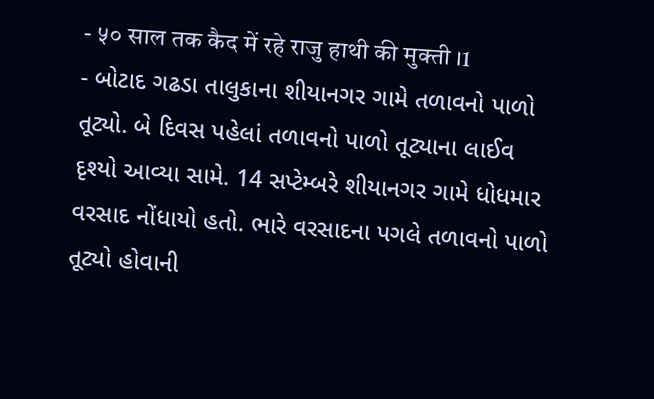- ५० साल तक कैद में रहे राजु हाथी की मुक्ती ।1
- બોટાદ ગઢડા તાલુકાના શીયાનગર ગામે તળાવનો પાળો તૂટ્યો. બે દિવસ પહેલાં તળાવનો પાળો તૂટ્યાના લાઈવ દૃશ્યો આવ્યા સામે. 14 સપ્ટેમ્બરે શીયાનગર ગામે ધોધમાર વરસાદ નોંધાયો હતો. ભારે વરસાદના પગલે તળાવનો પાળો તૂટ્યો હોવાની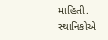માહિતી. સ્થાનિકોએ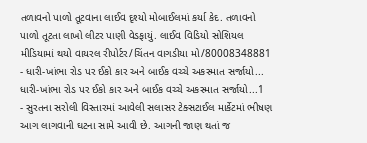તળાવનો પાળો તૂટવાના લાઈવ દૃશ્યો મોબાઈલમાં કર્યા કેદ. તળાવનો પાળો તૂટતા લાખો લીટર પાણી વેડફાયું. લાઈવ વિડિયો સોશિયલ મીડિયામાં થયો વાયરલ રીપોર્ટર/ચિંતન વાગડીયા મો/80008348881
- ધારી-ખાંભા રોડ પર ઈકો કાર અને બાઈક વચ્ચે અકસ્માત સર્જાયો... ધારી-ખાંભા રોડ પર ઈકો કાર અને બાઈક વચ્ચે અકસ્માત સર્જાયો...1
- સુરતના સરોલી વિસ્તારમાં આવેલી સલાસર ટેક્સટાઈલ માર્કેટમાં ભીષણ આગ લાગવાની ઘટના સામે આવી છે. આગની જાણ થતાં જ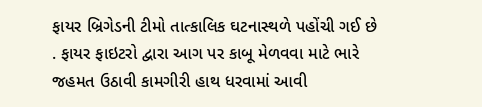ફાયર બ્રિગેડની ટીમો તાત્કાલિક ઘટનાસ્થળે પહોંચી ગઈ છે . ફાયર ફાઇટરો દ્વારા આગ પર કાબૂ મેળવવા માટે ભારે જહમત ઉઠાવી કામગીરી હાથ ધરવામાં આવી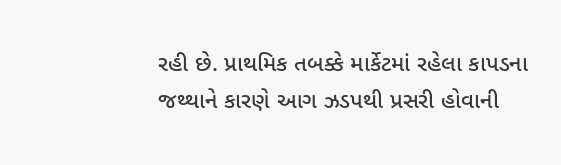રહી છે. પ્રાથમિક તબક્કે માર્કેટમાં રહેલા કાપડના જથ્થાને કારણે આગ ઝડપથી પ્રસરી હોવાની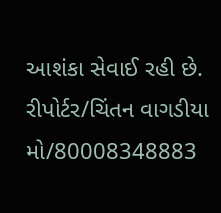આશંકા સેવાઈ રહી છે. રીપોર્ટર/ચિંતન વાગડીયા મો/80008348883